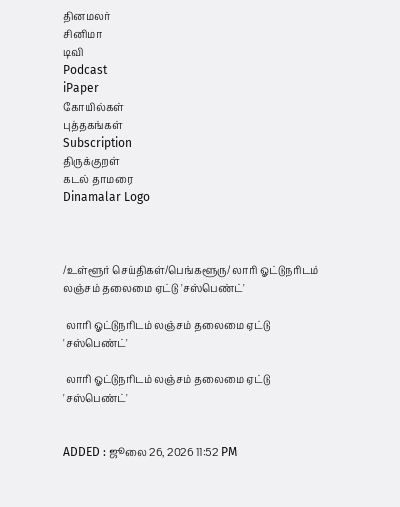தினமலர்
சினிமா
டிவி
Podcast
iPaper
கோயில்கள்
புத்தகங்கள்
Subscription
திருக்குறள்
கடல் தாமரை
Dinamalar Logo



/உள்ளூர் செய்திகள்/பெங்களூரு/ லாரி ஓட்டுநரிடம் லஞ்சம் தலைமை ஏட்டு 'சஸ்பெண்ட்'

 லாரி ஓட்டுநரிடம் லஞ்சம் தலைமை ஏட்டு 'சஸ்பெண்ட்'

 லாரி ஓட்டுநரிடம் லஞ்சம் தலைமை ஏட்டு 'சஸ்பெண்ட்'


ADDED : ஜூலை 26, 2026 11:52 PM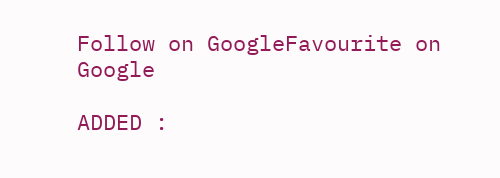Follow on GoogleFavourite on Google

ADDED :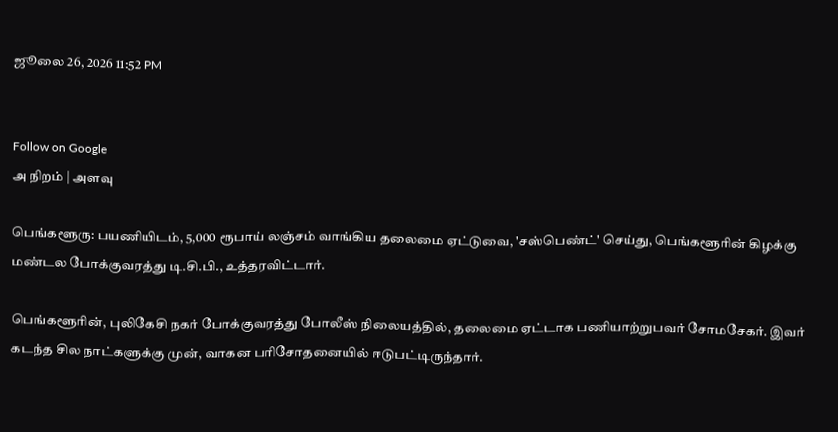ஜூலை 26, 2026 11:52 PM


Follow on Google
அ நிறம் | அளவு

பெங்களூரு: பயணியிடம், 5,000 ரூபாய் லஞ்சம் வாங்கிய தலைமை ஏட்டுவை, 'சஸ்பெண்ட்' செய்து, பெங்களூரின் கிழக்கு மண்டல போக்குவரத்து டி.சி.பி., உத்தரவிட்டார்.

பெங்களூரின், புலிகேசி நகர் போக்குவரத்து போலீஸ் நிலையத்தில், தலைமை ஏட்டாக பணியாற்றுபவர் சோமசேகர். இவர் கடந்த சில நாட்களுக்கு முன், வாகன பரிசோதனையில் ஈடுபட்டிருந்தார்.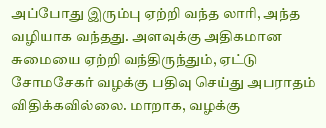அப்போது இரும்பு ஏற்றி வந்த லாரி, அந்த வழியாக வந்தது. அளவுக்கு அதிகமான சுமையை ஏற்றி வந்திருந்தும், ஏட்டு சோமசேகர் வழக்கு பதிவு செய்து அபராதம் விதிக்கவில்லை. மாறாக, வழக்கு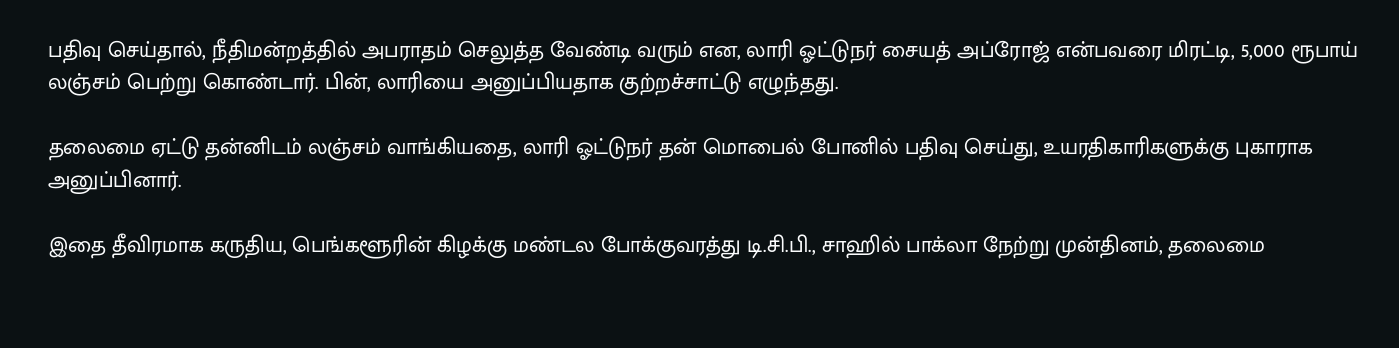பதிவு செய்தால், நீதிமன்றத்தில் அபராதம் செலுத்த வேண்டி வரும் என, லாரி ஓட்டுநர் சையத் அப்ரோஜ் என்பவரை மிரட்டி, 5,000 ரூபாய் லஞ்சம் பெற்று கொண்டார். பின், லாரியை அனுப்பியதாக குற்றச்சாட்டு எழுந்தது.

தலைமை ஏட்டு தன்னிடம் லஞ்சம் வாங்கியதை, லாரி ஓட்டுநர் தன் மொபைல் போனில் பதிவு செய்து, உயரதிகாரிகளுக்கு புகாராக அனுப்பினார்.

இதை தீவிரமாக கருதிய, பெங்களூரின் கிழக்கு மண்டல போக்குவரத்து டி.சி.பி., சாஹில் பாக்லா நேற்று முன்தினம், தலைமை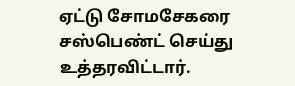ஏட்டு சோமசேகரை சஸ்பெண்ட் செய்து உத்தரவிட்டார்.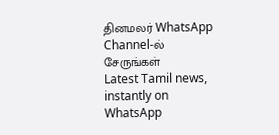தினமலர் WhatsApp Channel-ல் சேருங்கள்
Latest Tamil news, instantly on WhatsApp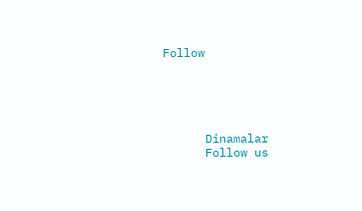Follow





      Dinamalar
      Follow us